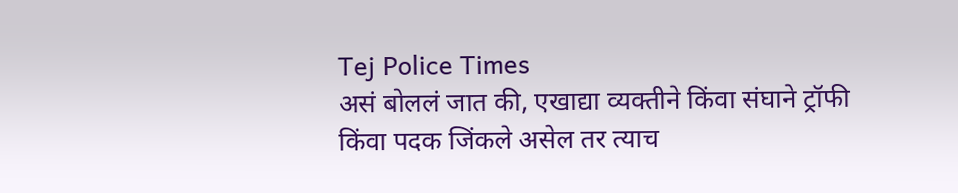Tej Police Times
असं बोललं जात की, एखाद्या व्यक्तीने किंवा संघाने ट्रॉफी किंवा पदक जिंकले असेल तर त्याच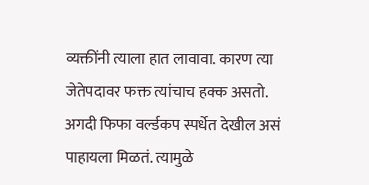व्यक्तींनी त्याला हात लावावा. कारण त्या जेतेपदावर फक्त त्यांचाच हक्क असतो. अगदी फिफा वर्ल्डकप स्पर्धेत देखील असं पाहायला मिळतं. त्यामुळे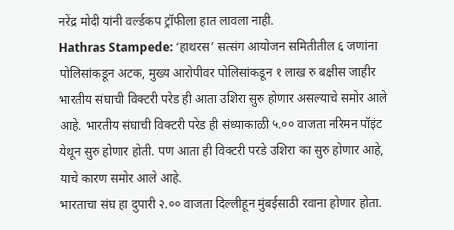नरेंद्र मोदी यांनी वर्ल्डकप ट्रॉफीला हात लावला नाही.
Hathras Stampede: ‘हाथरस’ सत्संग आयोजन समितीतील ६ जणांना पोलिसांकडून अटक, मुख्य आरोपीवर पोलिसांकडून १ लाख रु बक्षीस जाहीर
भारतीय संघाची विक्टरी परेड ही आता उशिरा सुरु होणार असल्याचे समोर आले आहे. भारतीय संघाची विक्टरी परेड ही संध्याकाळी ५.०० वाजता नरिमन पॉइंट येथून सुरु होणार होती. पण आता ही विक्टरी परडे उशिरा का सुरु होणार आहे, याचे कारण समोर आले आहे.
भारताचा संघ हा दुपारी २.०० वाजता दिल्लीहून मुंबईसाठी रवाना होणार होता.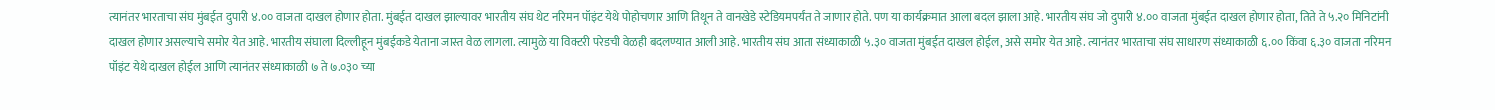त्यानंतर भारताचा संघ मुंबईत दुपारी ४.०० वाजता दाखल होणार होता. मुंबईत दाखल झाल्यावर भारतीय संघ थेट नरिमन पॉइंट येथे पोहोचणार आणि तिथून ते वानखेडे स्टेडियमपर्यंत ते जाणार होते. पण या कार्यक्रमात आला बदल झाला आहे. भारतीय संघ जो दुपारी ४.०० वाजता मुंबईत दाखल होणार होता, तिते ते ५.२० मिनिटांनी दाखल होणार असल्याचे समोर येत आहे. भारतीय संघाला दिल्लीहून मुंबईकडे येताना जास्त वेळ लागला. त्यामुळे या विक्टरी परेडची वेळही बदलण्यात आली आहे. भारतीय संघ आता संध्याकाळी ५.३० वाजता मुंबईत दाखल होईल, असे समोर येत आहे. त्यानंतर भारताचा संघ साधारण संध्याकाळी ६.०० किंवा ६.३० वाजता नरिमन पॉइंट येथे दाखल होईल आणि त्यानंतर संध्याकाळी ७ ते ७.०३० च्या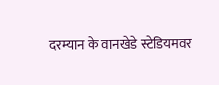दरम्यान के वानखेडे स्टेडियमवर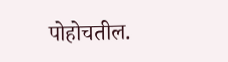पोहोचतील.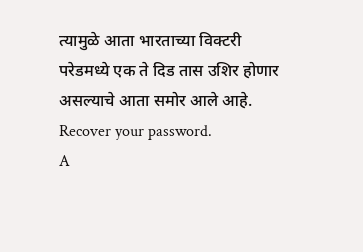त्यामुळे आता भारताच्या विक्टरी परेडमध्ये एक ते दिड तास उशिर होणार असल्याचे आता समोर आले आहे.
Recover your password.
A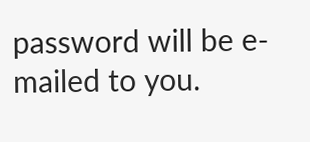password will be e-mailed to you.